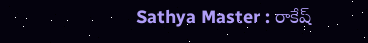Sathya Master : రాకేష్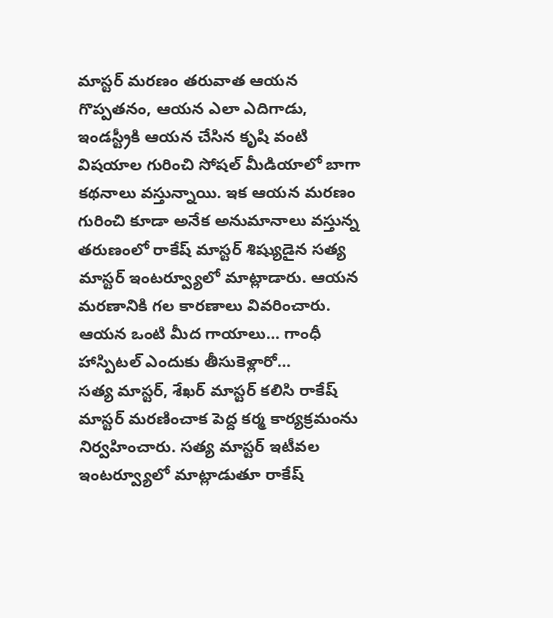మాస్టర్ మరణం తరువాత ఆయన గొప్పతనం, ఆయన ఎలా ఎదిగాడు, ఇండస్ట్రీకి ఆయన చేసిన కృషి వంటి విషయాల గురించి సోషల్ మీడియాలో బాగా కథనాలు వస్తున్నాయి. ఇక ఆయన మరణం గురించి కూడా అనేక అనుమానాలు వస్తున్న తరుణంలో రాకేష్ మాస్టర్ శిష్యుడైన సత్య మాస్టర్ ఇంటర్వ్యూలో మాట్లాడారు. ఆయన మరణానికి గల కారణాలు వివరించారు.
ఆయన ఒంటి మీద గాయాలు… గాంధీ హాస్పిటల్ ఎందుకు తీసుకెళ్లారో…
సత్య మాస్టర్, శేఖర్ మాస్టర్ కలిసి రాకేష్ మాస్టర్ మరణించాక పెద్ద కర్మ కార్యక్రమంను నిర్వహించారు. సత్య మాస్టర్ ఇటీవల ఇంటర్వ్యూలో మాట్లాడుతూ రాకేష్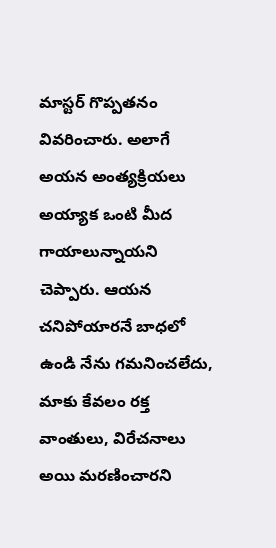మాస్టర్ గొప్పతనం వివరించారు. అలాగే అయన అంత్యక్రియలు అయ్యాక ఒంటి మీద గాయాలున్నాయని చెప్పారు. ఆయన చనిపోయారనే బాధలో ఉండి నేను గమనించలేదు, మాకు కేవలం రక్త వాంతులు, విరేచనాలు అయి మరణించారని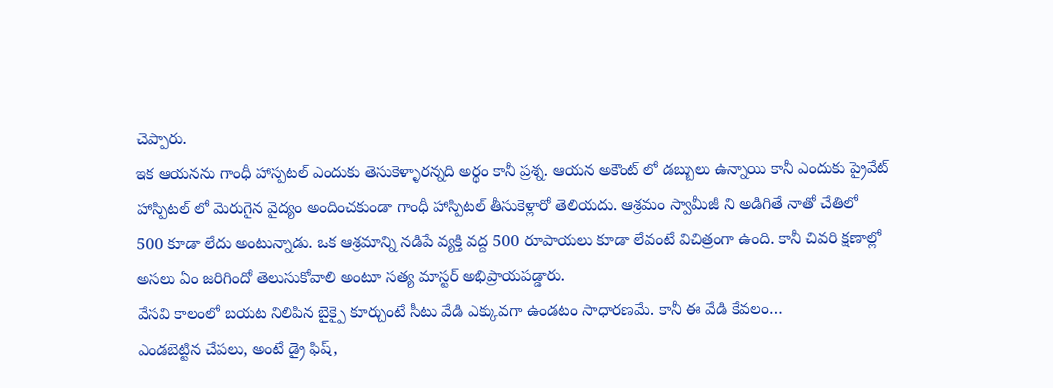చెప్పారు.
ఇక ఆయనను గాంధీ హాస్పటల్ ఎందుకు తెసుకెళ్ళారన్నది అర్థం కానీ ప్రశ్న. ఆయన అకౌంట్ లో డబ్బులు ఉన్నాయి కానీ ఎందుకు ప్రైవేట్ హాస్పిటల్ లో మెరుగైన వైద్యం అందించకుండా గాంధీ హాస్పిటల్ తీసుకెళ్లారో తెలియదు. ఆశ్రమం స్వామీజీ ని అడిగితే నాతో చేతిలో 500 కూడా లేదు అంటున్నాడు. ఒక ఆశ్రమాన్ని నడిపే వ్యక్తి వద్ద 500 రూపాయలు కూడా లేవంటే విచిత్రంగా ఉంది. కానీ చివరి క్షణాల్లో అసలు ఏం జరిగిందో తెలుసుకోవాలి అంటూ సత్య మాస్టర్ అభిప్రాయపడ్డారు.
వేసవి కాలంలో బయట నిలిపిన బైక్పై కూర్చుంటే సీటు వేడి ఎక్కువగా ఉండటం సాధారణమే. కానీ ఈ వేడి కేవలం…
ఎండబెట్టిన చేపలు, అంటే డ్రై ఫిష్,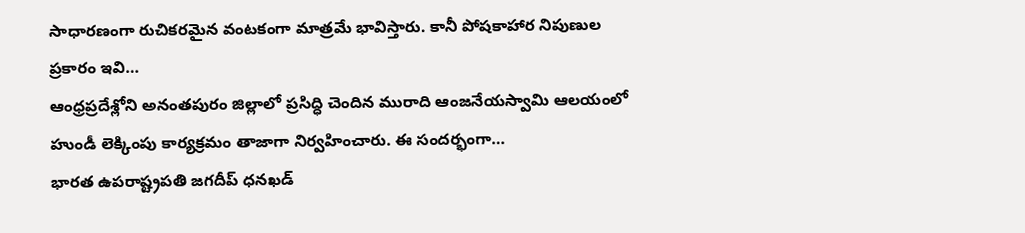సాధారణంగా రుచికరమైన వంటకంగా మాత్రమే భావిస్తారు. కానీ పోషకాహార నిపుణుల ప్రకారం ఇవి…
ఆంధ్రప్రదేశ్లోని అనంతపురం జిల్లాలో ప్రసిద్ధి చెందిన మురాది ఆంజనేయస్వామి ఆలయంలో హుండీ లెక్కింపు కార్యక్రమం తాజాగా నిర్వహించారు. ఈ సందర్భంగా…
భారత ఉపరాష్ట్రపతి జగదీప్ ధనఖడ్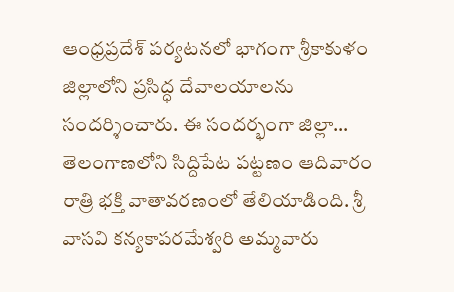ఆంధ్రప్రదేశ్ పర్యటనలో భాగంగా శ్రీకాకుళం జిల్లాలోని ప్రసిద్ధ దేవాలయాలను సందర్శించారు. ఈ సందర్భంగా జిల్లా…
తెలంగాణలోని సిద్దిపేట పట్టణం ఆదివారం రాత్రి భక్తి వాతావరణంలో తేలియాడింది. శ్రీ వాసవి కన్యకాపరమేశ్వరి అమ్మవారు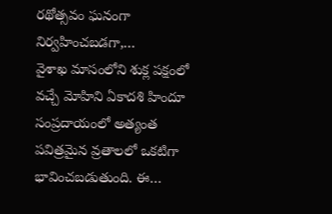రథోత్సవం ఘనంగా నిర్వహించబడగా,…
వైశాఖ మాసంలోని శుక్ల పక్షంలో వచ్చే మోహిని ఏకాదశి హిందూ సంప్రదాయంలో అత్యంత పవిత్రమైన వ్రతాలలో ఒకటిగా భావించబడుతుంది. ఈ…